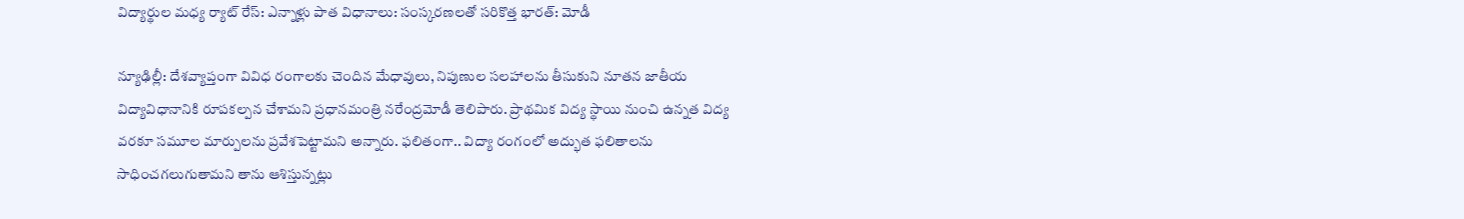విద్యార్థుల మధ్య ర్యాట్ రేస్: ఎన్నాళ్లు పాత విధానాలు: సంస్కరణలతో సరికొత్త భారత్: మోడీ

న్యూఢిల్లీ: దేశవ్యాప్తంగా వివిధ రంగాలకు చెందిన మేధావులు, నిపుణుల సలహాలను తీసుకుని నూతన జాతీయ విద్యావిధానానికి రూపకల్పన చేశామని ప్రధానమంత్రి నరేంద్రమోడీ తెలిపారు. ప్రాథమిక విద్య స్థాయి నుంచి ఉన్నత విద్య వరకూ సమూల మార్పులను ప్రవేశపెట్టామని అన్నారు. ఫలితంగా.. విద్యా రంగంలో అద్భుత ఫలితాలను సాధించగలుగుతామని తాను ఆశిస్తున్నట్లు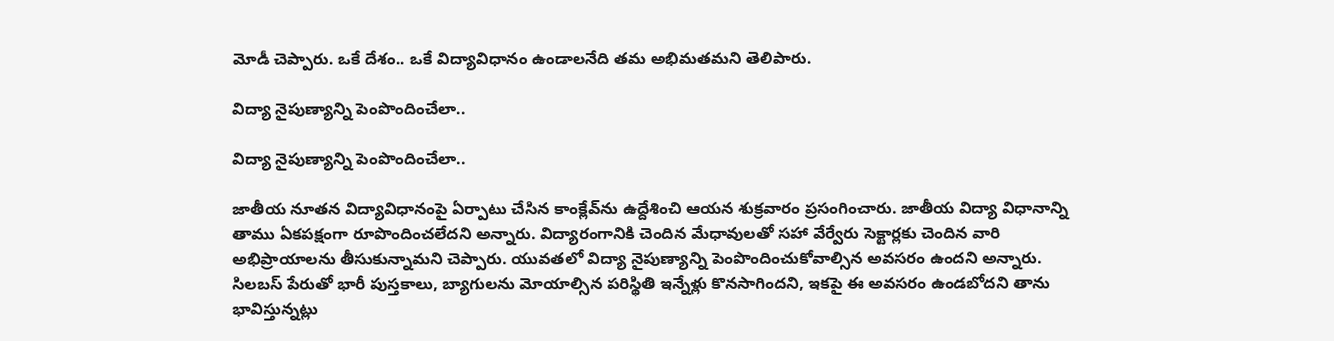మోడీ చెప్పారు. ఒకే దేశం.. ఒకే విద్యావిధానం ఉండాలనేది తమ అభిమతమని తెలిపారు.

విద్యా నైపుణ్యాన్ని పెంపొందించేలా..

విద్యా నైపుణ్యాన్ని పెంపొందించేలా..

జాతీయ నూతన విద్యావిధానంపై ఏర్పాటు చేసిన కాంక్లేవ్‌ను ఉద్దేశించి ఆయన శుక్రవారం ప్రసంగించారు. జాతీయ విద్యా విధానాన్ని తాము ఏకపక్షంగా రూపొందించలేదని అన్నారు. విద్యారంగానికి చెందిన మేధావులతో సహా వేర్వేరు సెక్టార్లకు చెందిన వారి అభిప్రాయాలను తీసుకున్నామని చెప్పారు. యువతలో విద్యా నైపుణ్యాన్ని పెంపొందించుకోవాల్సిన అవసరం ఉందని అన్నారు. సిలబస్ పేరుతో భారీ పుస్తకాలు, బ్యాగులను మోయాల్సిన పరిస్థితి ఇన్నేళ్లు కొనసాగిందని, ఇకపై ఈ అవసరం ఉండబోదని తాను భావిస్తున్నట్లు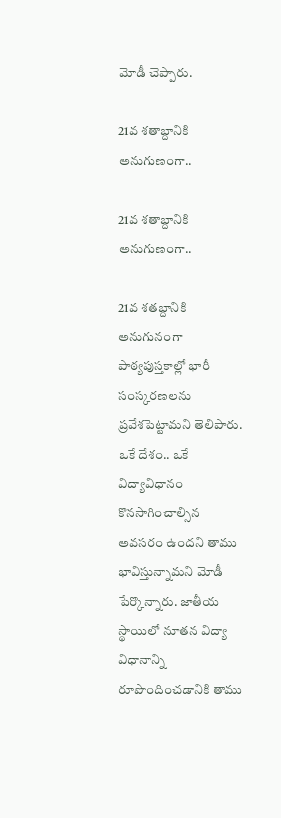మోడీ చెప్పారు.

21వ శతాబ్దానికి అనుగుణంగా..

21వ శతాబ్దానికి అనుగుణంగా..

21వ శతబ్దానికి అనుగునంగా పాఠ్యపుస్తకాల్లో భారీ సంస్కరణలను ప్రవేశపెట్టామని తెలిపారు. ఒకే దేశం.. ఒకే విద్యావిధానం కొనసాగించాల్సిన అవసరం ఉందని తాము భావిస్తున్నామని మోడీ పేర్కొన్నారు. జాతీయ స్థాయిలో నూతన విద్యా విధానాన్ని రూపొందించడానికి తాము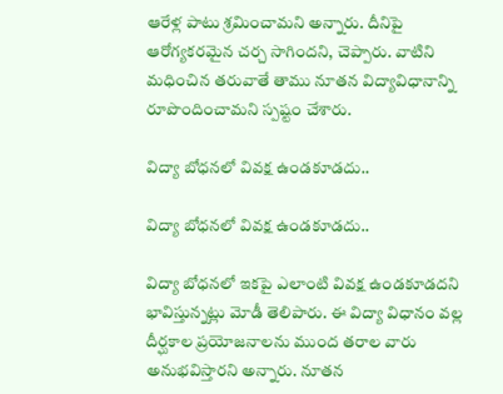ఆరేళ్ల పాటు శ్రమించామని అన్నారు. దీనిపై ఆరోగ్యకరమైన చర్చ సాగిందని, చెప్పారు. వాటిని మధించిన తరువాతే తాము నూతన విద్యావిధానాన్ని రూపొందించామని స్పష్టం చేశారు.

విద్యా బోధనలో వివక్ష ఉండకూడదు..

విద్యా బోధనలో వివక్ష ఉండకూడదు..

విద్యా బోధనలో ఇకపై ఎలాంటి వివక్ష ఉండకూడదని భావిస్తున్నట్లు మోడీ తెలిపారు. ఈ విద్యా విధానం వల్ల దీర్ఘకాల ప్రయోజనాలను ముంద తరాల వారు అనుభవిస్తారని అన్నారు. నూతన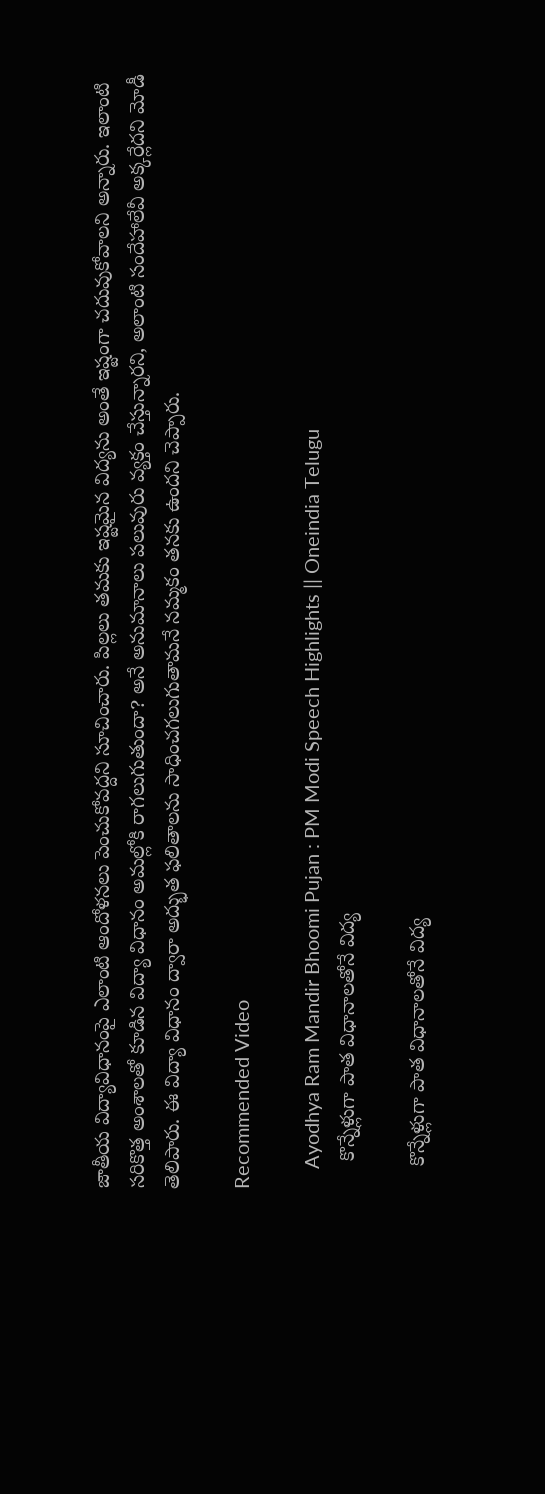జాతీయ విద్యావిధానంపై ఎలాంటి ఆందోళనలు పెంచుకోవద్దని సూచించారు. పిల్లలు తమకు ఇష్టమైన విద్యను అంతే ఇష్టంగా చదువుకోవాలని అన్నారు. ఇలాంటి సరికొత్త అంశాలతో కూడిన విద్యా విధానం అమల్లోకి రాగలుగుతుందా? అనే అనుమానాలు పలువురు వ్యక్తం చేస్తున్నారని, అలాంటి సందేహాలేవీ అక్కర్లేదని మోడీ తెలిపారు. ఈ విద్యా విధానం ద్వారా అద్భుత ఫలితాలను సాధించగలుగుతామనే నమ్మకం తనకు ఉందని చెప్పారు.

Recommended Video

    Ayodhya Ram Mandir Bhoomi Pujan : PM Modi Speech Highlights || Oneindia Telugu
     కొన్నేళ్లుగా పాత విధానాలతోనే విద్య

    కొన్నేళ్లుగా పాత విధానాలతోనే విద్య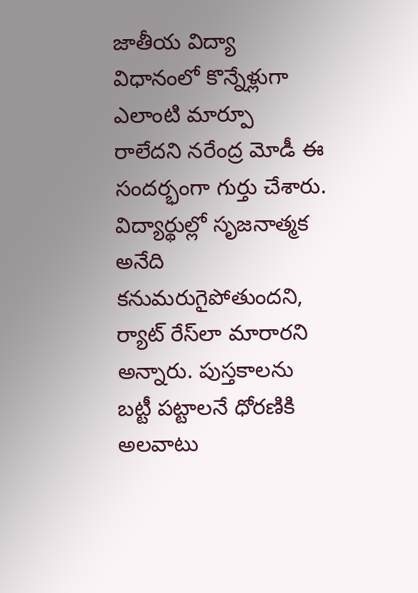జాతీయ విద్యా విధానంలో కొన్నేళ్లుగా ఎలాంటి మార్పూ రాలేదని నరేంద్ర మోడీ ఈ సందర్భంగా గుర్తు చేశారు. విద్యార్థుల్లో సృజనాత్మక అనేది కనుమరుగైపోతుందని, ర్యాట్ రేస్‌లా మారారని అన్నారు. పుస్తకాలను బట్టీ పట్టాలనే ధోరణికి అలవాటు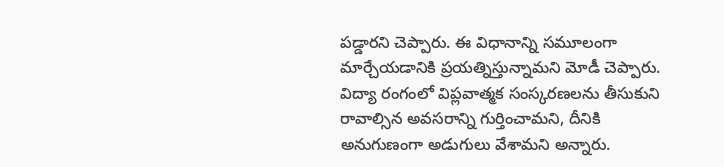పడ్డారని చెప్పారు. ఈ విధానాన్ని సమూలంగా మార్చేయడానికి ప్రయత్నిస్తున్నామని మోడీ చెప్పారు. విద్యా రంగంలో విప్లవాత్మక సంస్కరణలను తీసుకుని రావాల్సిన అవసరాన్ని గుర్తించామని, దీనికి అనుగుణంగా అడుగులు వేశామని అన్నారు.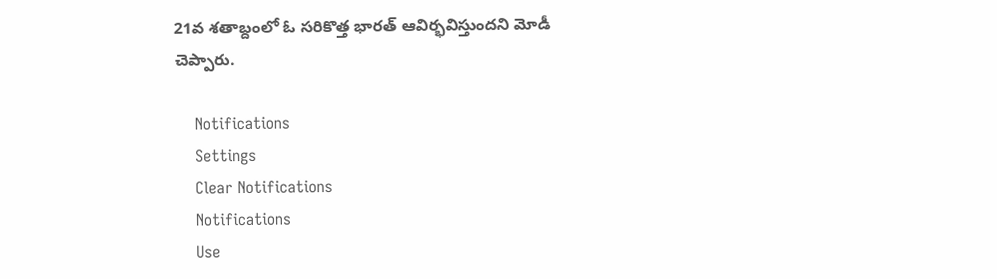21వ శతాబ్దంలో ఓ సరికొత్త భారత్ ఆవిర్భవిస్తుందని మోడీ చెప్పారు.

    Notifications
    Settings
    Clear Notifications
    Notifications
    Use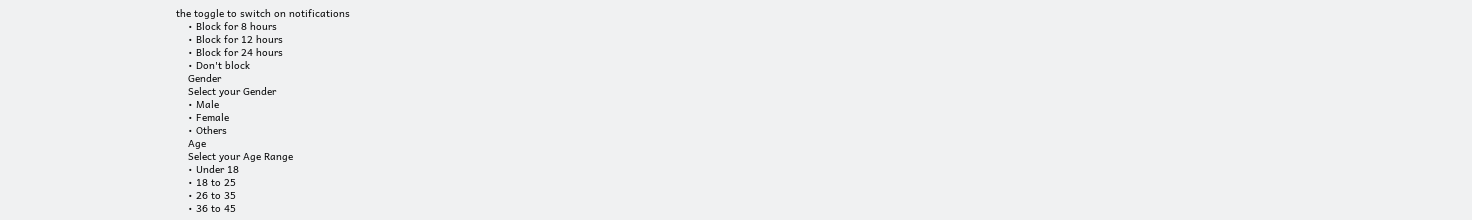the toggle to switch on notifications
    • Block for 8 hours
    • Block for 12 hours
    • Block for 24 hours
    • Don't block
    Gender
    Select your Gender
    • Male
    • Female
    • Others
    Age
    Select your Age Range
    • Under 18
    • 18 to 25
    • 26 to 35
    • 36 to 45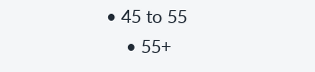• 45 to 55
    • 55+